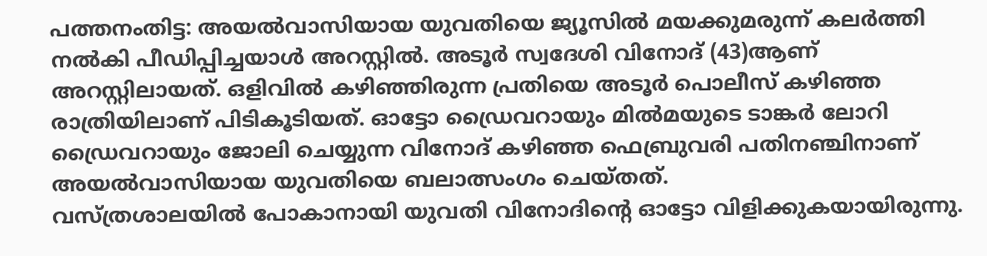പത്തനംതിട്ട: അയൽവാസിയായ യുവതിയെ ജ്യൂസിൽ മയക്കുമരുന്ന് കലർത്തി നൽകി പീഡിപ്പിച്ചയാൾ അറസ്റ്റിൽ. അടൂർ സ്വദേശി വിനോദ് (43)ആണ് അറസ്റ്റിലായത്. ഒളിവിൽ കഴിഞ്ഞിരുന്ന പ്രതിയെ അടൂർ പൊലീസ് കഴിഞ്ഞ രാത്രിയിലാണ് പിടികൂടിയത്. ഓട്ടോ ഡ്രൈവറായും മിൽമയുടെ ടാങ്കർ ലോറി ഡ്രൈവറായും ജോലി ചെയ്യുന്ന വിനോദ് കഴിഞ്ഞ ഫെബ്രുവരി പതിനഞ്ചിനാണ് അയൽവാസിയായ യുവതിയെ ബലാത്സംഗം ചെയ്തത്.
വസ്ത്രശാലയിൽ പോകാനായി യുവതി വിനോദിന്റെ ഓട്ടോ വിളിക്കുകയായിരുന്നു.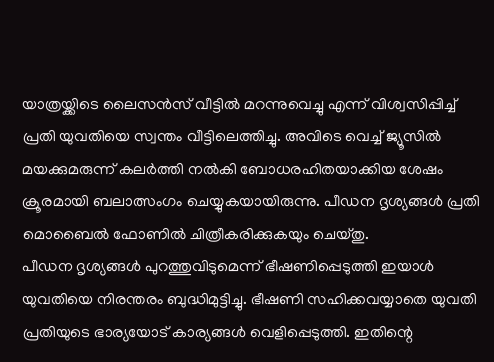യാത്രയ്ക്കിടെ ലൈസൻസ് വീട്ടിൽ മറന്നുവെച്ചു എന്ന് വിശ്വസിപ്പിച്ച് പ്രതി യുവതിയെ സ്വന്തം വീട്ടിലെത്തിച്ചു. അവിടെ വെച്ച് ജ്യൂസിൽ മയക്കുമരുന്ന് കലർത്തി നൽകി ബോധരഹിതയാക്കിയ ശേഷം ക്രൂരമായി ബലാത്സംഗം ചെയ്യുകയായിരുന്നു. പീഡന ദൃശ്യങ്ങൾ പ്രതി മൊബൈൽ ഫോണിൽ ചിത്രീകരിക്കുകയും ചെയ്തു.
പീഡന ദൃശ്യങ്ങൾ പുറത്തുവിടുമെന്ന് ഭീഷണിപ്പെടുത്തി ഇയാൾ യുവതിയെ നിരന്തരം ബുദ്ധിമുട്ടിച്ചു. ഭീഷണി സഹിക്കവയ്യാതെ യുവതി പ്രതിയുടെ ഭാര്യയോട് കാര്യങ്ങൾ വെളിപ്പെടുത്തി. ഇതിന്റെ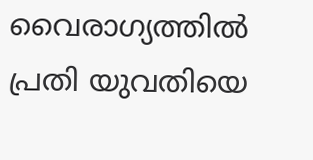വൈരാഗ്യത്തിൽ പ്രതി യുവതിയെ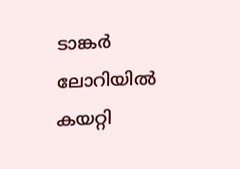ടാങ്കർ ലോറിയിൽ കയറ്റി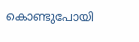കൊണ്ടുപോയി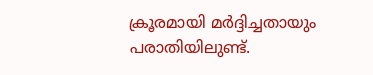ക്രൂരമായി മർദ്ദിച്ചതായും പരാതിയിലുണ്ട്.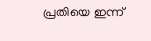പ്രതിയെ ഇന്ന്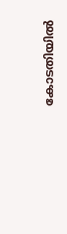കോടതിയിൽ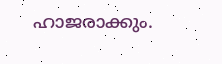ഹാജരാക്കും.